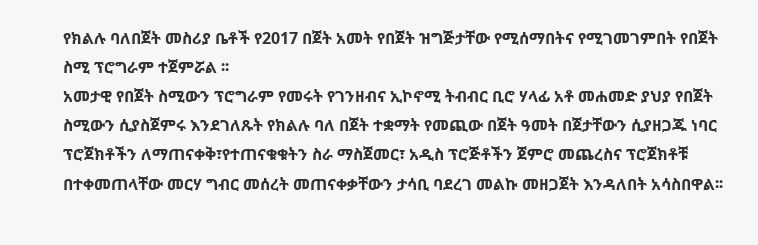የክልሉ ባለበጀት መስሪያ ቤቶች የ2017 በጀት አመት የበጀት ዝግጅታቸው የሚሰማበትና የሚገመገምበት የበጀት ስሚ ፕሮግራም ተጀምሯል ፡፡
አመታዊ የበጀት ስሚውን ፕሮግራም የመሩት የገንዘብና ኢኮኖሚ ትብብር ቢሮ ሃላፊ አቶ መሐመድ ያህያ የበጀት ስሚውን ሲያስጀምሩ እንደገለጹት የክልሉ ባለ በጀት ተቋማት የመጪው በጀት ዓመት በጀታቸውን ሲያዘጋጁ ነባር ፕሮጀክቶችን ለማጠናቀቅ፣የተጠናቁቁትን ስራ ማስጀመር፣ አዲስ ፕሮጅቶችን ጀምሮ መጨረስና ፕሮጀክቶቹ በተቀመጠላቸው መርሃ ግብር መሰረት መጠናቀቃቸውን ታሳቢ ባደረገ መልኩ መዘጋጀት እንዳለበት አሳስበዋል፡፡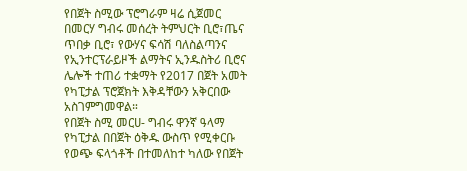የበጀት ስሚው ፕሮግራም ዛሬ ሲጀመር በመርሃ ግብሩ መሰረት ትምህርት ቢሮ፣ጤና ጥበቃ ቢሮ፣ የውሃና ፍሳሽ ባለስልጣንና የኢንተርፕራይዞች ልማትና ኢንዱስትሪ ቢሮና ሌሎች ተጠሪ ተቋማት የ2017 በጀት አመት የካፒታል ፕሮጀክት እቅዳቸውን አቅርበው አስገምግመዋል።
የበጀት ስሚ መርሀ- ግብሩ ዋንኛ ዓላማ የካፒታል በበጀት ዕቅዱ ውስጥ የሚቀርቡ የወጭ ፍላጎቶች በተመለከተ ካለው የበጀት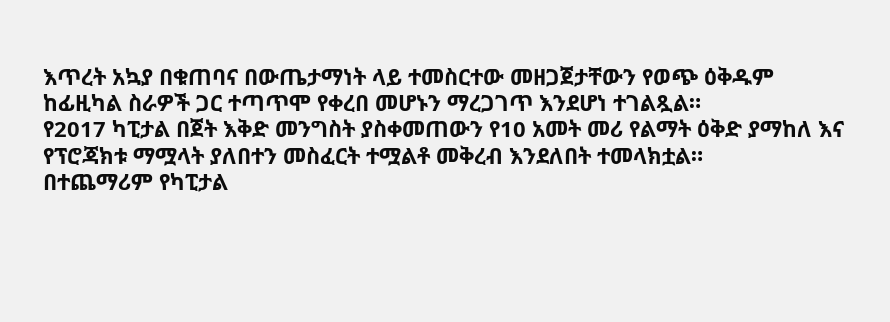እጥረት አኳያ በቁጠባና በውጤታማነት ላይ ተመስርተው መዘጋጀታቸውን የወጭ ዕቅዱም ከፊዚካል ስራዎች ጋር ተጣጥሞ የቀረበ መሆኑን ማረጋገጥ እንደሆነ ተገልጿል።
የ2017 ካፒታል በጀት እቅድ መንግስት ያስቀመጠውን የ10 አመት መሪ የልማት ዕቅድ ያማከለ እና የፕሮጃክቱ ማሟላት ያለበተን መስፈርት ተሟልቶ መቅረብ እንደለበት ተመላክቷል።
በተጨማሪም የካፒታል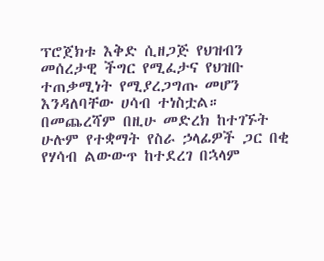ፕሮጀክቱ እቅድ ሲዘጋጅ የህዝብን መሰረታዊ ችግር የሚፈታና የህዝቡ ተጠቃሚነት የሚያረጋግጡ መሆን እንዳለባቸው ሀሳብ ተነስቷል።
በመጨረሻም በዚሁ መድረክ ከተገኙት ሁሉም የተቋማት የስራ ኃላፊዎች ጋር በቂ የሃሳብ ልውውጥ ከተደረገ በኋላም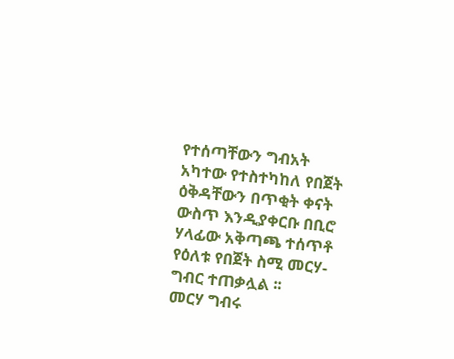የተሰጣቸውን ግብአት አካተው የተስተካከለ የበጀት ዕቅዳቸውን በጥቂት ቀናት ውስጥ እንዲያቀርቡ በቢሮ ሃላፊው አቅጣጫ ተሰጥቶ የዕለቱ የበጀት ስሚ መርሃ-ግብር ተጠቃሏል ፡፡
መርሃ ግብሩ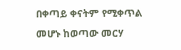በቀጣይ ቀናትም የሚቀጥል መሆኑ ከወጣው መርሃ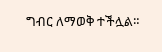ግብር ለማወቅ ተችሏል።